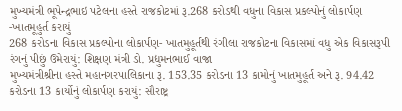મુખ્યમંત્રી ભૂપેન્દ્રભાઇ પટેલના હસ્તે રાજકોટમાં રૂ.268 કરોડથી વધુના વિકાસ પ્રકલ્પોનું લોકાર્પણ -ખાતમૂહુર્ત કરાયું
268 કરોડના વિકાસ પ્રકલ્પોના લોકાર્પણ- ખાતમુહૂર્તથી રંગીલા રાજકોટના વિકાસમાં વધુ એક વિકાસરૂપી રંગનું પીછું ઉમેરાયું: શિક્ષણ મંત્રી ડો. પ્રદ્યુમનભાઈ વાજા
મુખ્યમંત્રીશ્રીના હસ્તે મહાનગરપાલિકાના રૂ. 153.35 કરોડના 13 કામોનું ખાતમુહૂર્ત અને રૂ. 94.42 કરોડના 13 કાર્યોનું લોકાર્પણ કરાયું: સૌરાષ્ટ્ર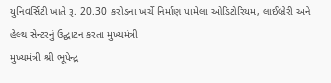યુનિવર્સિટી ખાતે રૂ. 20.30 કરોડના ખર્ચે નિર્માણ પામેલા ઓડિટોરિયમ, લાઈબ્રેરી અને હેલ્થ સેન્ટરનું ઉદ્ઘાટન કરતા મુખ્યમંત્રી
મુખ્યમંત્રી શ્રી ભૂપેન્દ્ર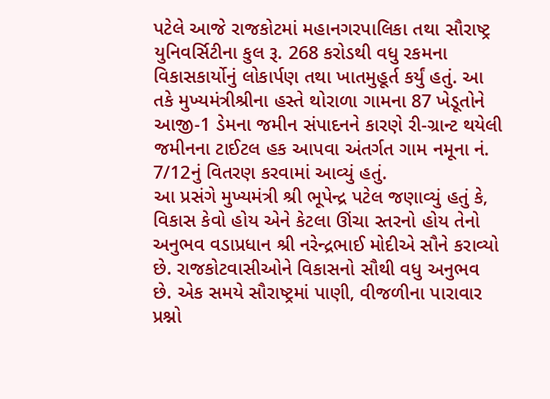પટેલે આજે રાજકોટમાં મહાનગરપાલિકા તથા સૌરાષ્ટ્ર યુનિવર્સિટીના કુલ રૂ. 268 કરોડથી વધુ રકમના વિકાસકાર્યોનું લોકાર્પણ તથા ખાતમુહૂર્ત કર્યું હતું. આ તકે મુખ્યમંત્રીશ્રીના હસ્તે થોરાળા ગામના 87 ખેડૂતોને આજી-1 ડેમના જમીન સંપાદનને કારણે રી-ગ્રાન્ટ થયેલી જમીનના ટાઈટલ હક આપવા અંતર્ગત ગામ નમૂના નં. 7/12નું વિતરણ કરવામાં આવ્યું હતું.
આ પ્રસંગે મુખ્યમંત્રી શ્રી ભૂપેન્દ્ર પટેલ જણાવ્યું હતું કે, વિકાસ કેવો હોય એને કેટલા ઊંચા સ્તરનો હોય તેનો અનુભવ વડાપ્રધાન શ્રી નરેન્દ્રભાઈ મોદીએ સૌને કરાવ્યો છે. રાજકોટવાસીઓને વિકાસનો સૌથી વધુ અનુભવ છે. એક સમયે સૌરાષ્ટ્રમાં પાણી, વીજળીના પારાવાર પ્રશ્નો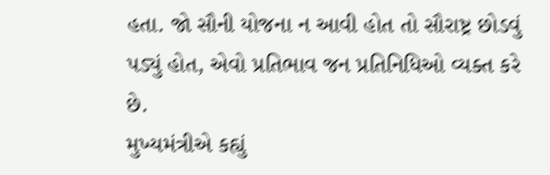હતા. જો સૌની યોજના ન આવી હોત તો સૌરાષ્ટ્ર છોડવું પડ્યું હોત, એવો પ્રતિભાવ જન પ્રતિનિધિઓ વ્યક્ત કરે છે.
મુખ્યમંત્રીએ કહ્યું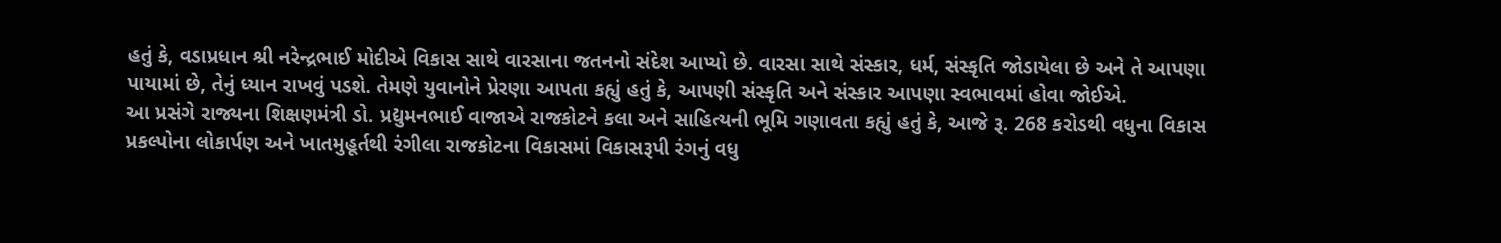હતું કે, વડાપ્રધાન શ્રી નરેન્દ્રભાઈ મોદીએ વિકાસ સાથે વારસાના જતનનો સંદેશ આપ્યો છે. વારસા સાથે સંસ્કાર, ધર્મ, સંસ્કૃતિ જોડાયેલા છે અને તે આપણા પાયામાં છે, તેનું ધ્યાન રાખવું પડશે. તેમણે યુવાનોને પ્રેરણા આપતા કહ્યું હતું કે, આપણી સંસ્કૃતિ અને સંસ્કાર આપણા સ્વભાવમાં હોવા જોઈએ.
આ પ્રસંગે રાજ્યના શિક્ષણમંત્રી ડો. પ્રદ્યુમનભાઈ વાજાએ રાજકોટને કલા અને સાહિત્યની ભૂમિ ગણાવતા કહ્યું હતું કે, આજે રૂ. 268 કરોડથી વધુના વિકાસ પ્રકલ્પોના લોકાર્પણ અને ખાતમુહૂર્તથી રંગીલા રાજકોટના વિકાસમાં વિકાસરૂપી રંગનું વધુ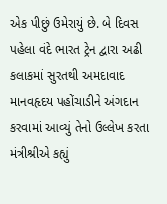એક પીછું ઉમેરાયું છે. બે દિવસ પહેલા વંદે ભારત ટ્રેન દ્વારા અઢી કલાકમાં સુરતથી અમદાવાદ માનવહૃદય પહોંચાડીને અંગદાન કરવામાં આવ્યું તેનો ઉલ્લેખ કરતા મંત્રીશ્રીએ કહ્યું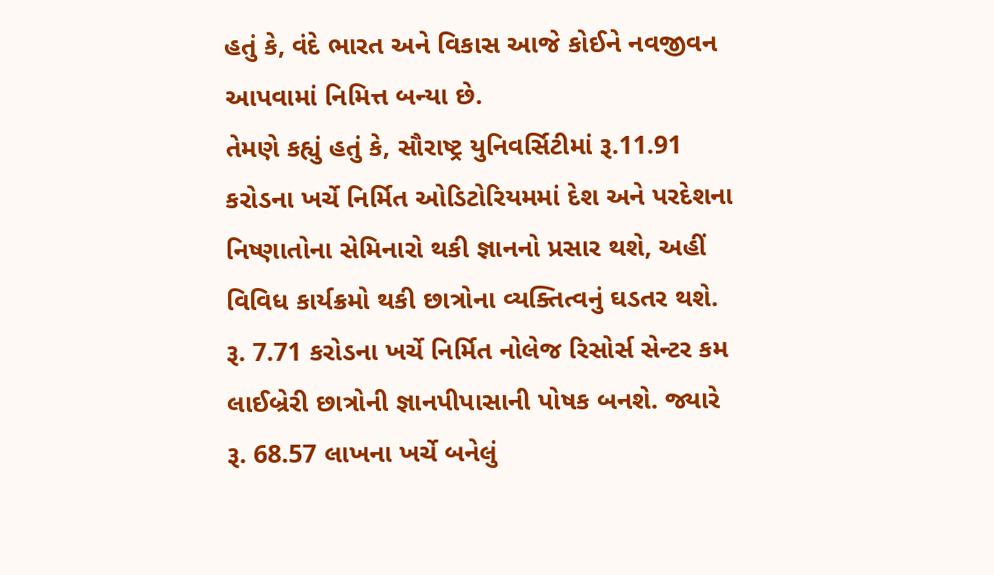હતું કે, વંદે ભારત અને વિકાસ આજે કોઈને નવજીવન આપવામાં નિમિત્ત બન્યા છે.
તેમણે કહ્યું હતું કે, સૌરાષ્ટ્ર યુનિવર્સિટીમાં રૂ.11.91 કરોડના ખર્ચે નિર્મિત ઓડિટોરિયમમાં દેશ અને પરદેશના નિષ્ણાતોના સેમિનારો થકી જ્ઞાનનો પ્રસાર થશે, અહીં વિવિધ કાર્યક્રમો થકી છાત્રોના વ્યક્તિત્વનું ઘડતર થશે. રૂ. 7.71 કરોડના ખર્ચે નિર્મિત નોલેજ રિસોર્સ સેન્ટર કમ લાઈબ્રેરી છાત્રોની જ્ઞાનપીપાસાની પોષક બનશે. જ્યારે રૂ. 68.57 લાખના ખર્ચે બનેલું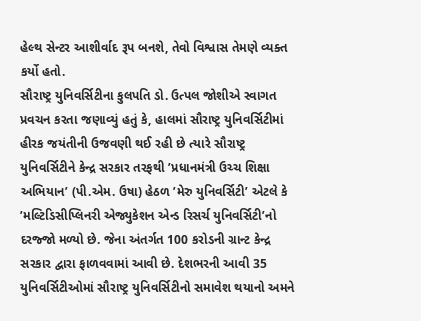હેલ્થ સેન્ટર આશીર્વાદ રૂપ બનશે, તેવો વિશ્વાસ તેમણે વ્યક્ત કર્યો હતો.
સૌરાષ્ટ્ર યુનિવર્સિટીના કુલપતિ ડો. ઉત્પલ જોશીએ સ્વાગત પ્રવચન કરતા જણાવ્યું હતું કે, હાલમાં સૌરાષ્ટ્ર યુનિવર્સિટીમાં હીરક જયંતીની ઉજવણી થઈ રહી છે ત્યારે સૌરાષ્ટ્ર યુનિવર્સિટીને કેન્દ્ર સરકાર તરફથી ’પ્રધાનમંત્રી ઉચ્ચ શિક્ષા અભિયાન’ (પી.એમ. ઉષા) હેઠળ ’મેરુ યુનિવર્સિટી’ એટલે કે ’મલ્ટિડિસીપ્લિનરી એજ્યુકેશન એન્ડ રિસર્ચ યુનિવર્સિટી’નો દરજ્જો મળ્યો છે. જેના અંતર્ગત 100 કરોડની ગ્રાન્ટ કેન્દ્ર સરકાર દ્વારા ફાળવવામાં આવી છે. દેશભરની આવી 35 યુનિવર્સિટીઓમાં સૌરાષ્ટ્ર યુનિવર્સિટીનો સમાવેશ થયાનો અમને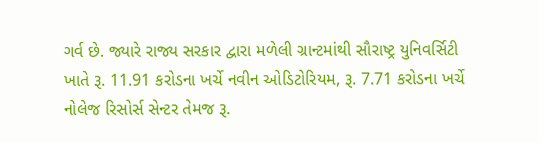ગર્વ છે. જ્યારે રાજ્ય સરકાર દ્વારા મળેલી ગ્રાન્ટમાંથી સૌરાષ્ટ્ર યુનિવર્સિટી ખાતે રૂ. 11.91 કરોડના ખર્ચે નવીન ઓડિટોરિયમ, રૂ. 7.71 કરોડના ખર્ચે નોલેજ રિસોર્સ સેન્ટર તેમજ રૂ.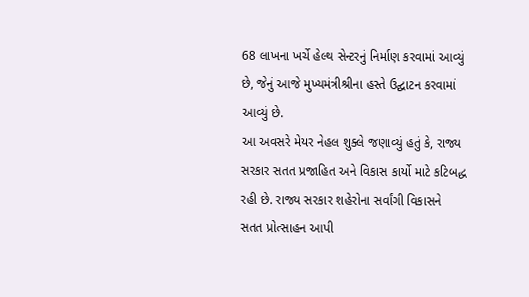68 લાખના ખર્ચે હેલ્થ સેન્ટરનું નિર્માણ કરવામાં આવ્યું છે, જેનું આજે મુખ્યમંત્રીશ્રીના હસ્તે ઉદ્ઘાટન કરવામાં આવ્યું છે.
આ અવસરે મેયર નેહલ શુક્લે જણાવ્યું હતું કે, રાજ્ય સરકાર સતત પ્રજાહિત અને વિકાસ કાર્યો માટે કટિબદ્ધ રહી છે. રાજ્ય સરકાર શહેરોના સર્વાંગી વિકાસને સતત પ્રોત્સાહન આપી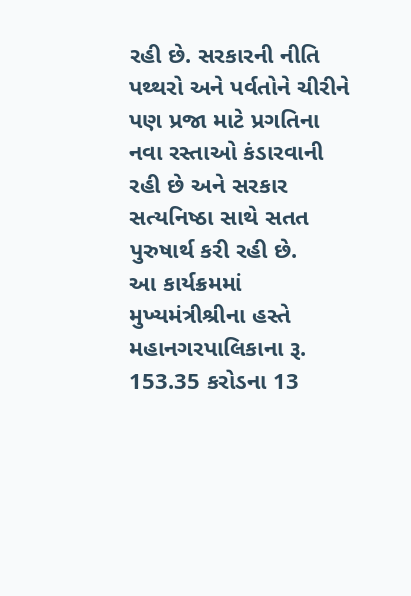રહી છે. સરકારની નીતિ પથ્થરો અને પર્વતોને ચીરીને પણ પ્રજા માટે પ્રગતિના નવા રસ્તાઓ કંડારવાની રહી છે અને સરકાર સત્યનિષ્ઠા સાથે સતત પુરુષાર્થ કરી રહી છે.
આ કાર્યક્રમમાં મુખ્યમંત્રીશ્રીના હસ્તે મહાનગરપાલિકાના રૂ. 153.35 કરોડના 13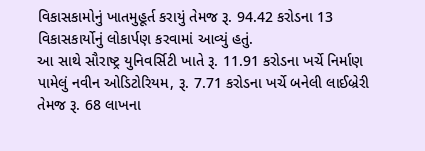વિકાસકામોનું ખાતમુહૂર્ત કરાયું તેમજ રૂ. 94.42 કરોડના 13 વિકાસકાર્યોનું લોકાર્પણ કરવામાં આવ્યું હતું.
આ સાથે સૌરાષ્ટ્ર યુનિવર્સિટી ખાતે રૂ. 11.91 કરોડના ખર્ચે નિર્માણ પામેલું નવીન ઓડિટોરિયમ, રૂ. 7.71 કરોડના ખર્ચે બનેલી લાઈબ્રેરી તેમજ રૂ. 68 લાખના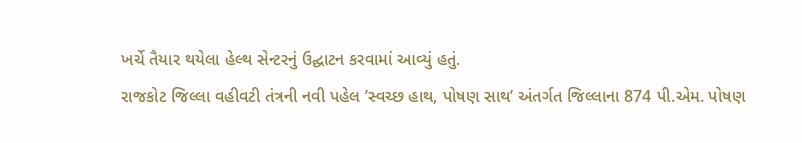ખર્ચે તૈયાર થયેલા હેલ્થ સેન્ટરનું ઉદ્ઘાટન કરવામાં આવ્યું હતું.
રાજકોટ જિલ્લા વહીવટી તંત્રની નવી પહેલ ’સ્વચ્છ હાથ, પોષણ સાથ’ અંતર્ગત જિલ્લાના 874 પી.એમ. પોષણ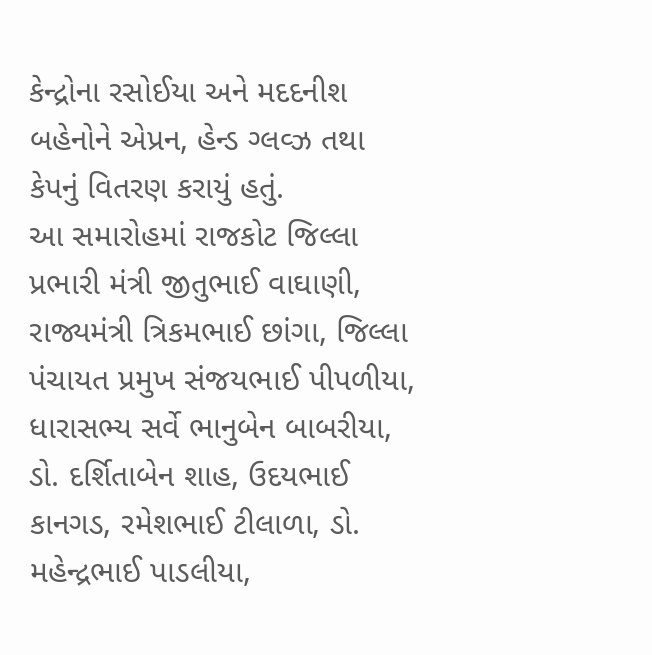કેન્દ્રોના રસોઈયા અને મદદનીશ બહેનોને એપ્રન, હેન્ડ ગ્લવ્ઝ તથા કેપનું વિતરણ કરાયું હતું.
આ સમારોહમાં રાજકોટ જિલ્લા પ્રભારી મંત્રી જીતુભાઈ વાઘાણી, રાજ્યમંત્રી ત્રિકમભાઈ છાંગા, જિલ્લા પંચાયત પ્રમુખ સંજયભાઈ પીપળીયા, ધારાસભ્ય સર્વે ભાનુબેન બાબરીયા, ડો. દર્શિતાબેન શાહ, ઉદયભાઈ કાનગડ, રમેશભાઈ ટીલાળા, ડો. મહેન્દ્રભાઈ પાડલીયા,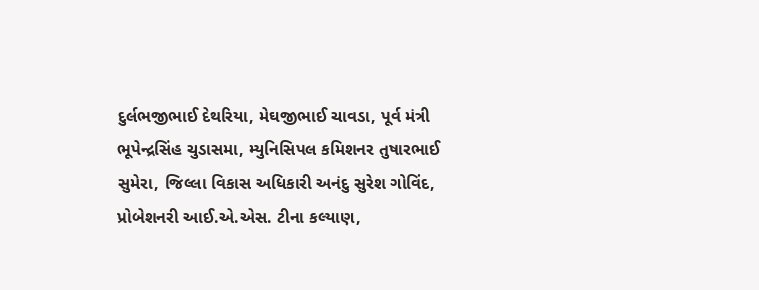દુર્લભજીભાઈ દેથરિયા, મેઘજીભાઈ ચાવડા, પૂર્વ મંત્રી ભૂપેન્દ્રસિંહ ચુડાસમા, મ્યુનિસિપલ કમિશનર તુષારભાઈ સુમેરા, જિલ્લા વિકાસ અધિકારી અનંદુ સુરેશ ગોવિંદ, પ્રોબેશનરી આઈ.એ.એસ. ટીના કલ્યાણ,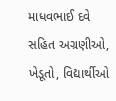માધવભાઈ દવે સહિત અગ્રણીઓ, ખેડૂતો, વિદ્યાર્થીઓ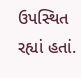ઉપસ્થિત રહ્યાં હતાં.